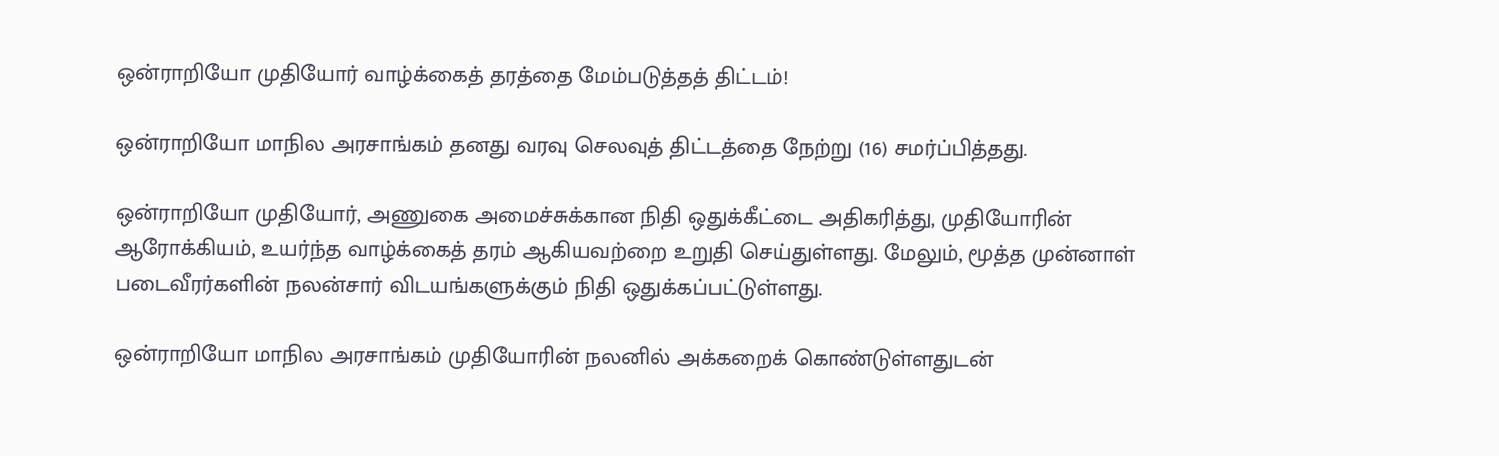ஒன்ராறியோ முதியோர் வாழ்க்கைத் தரத்தை மேம்படுத்தத் திட்டம்!

ஒன்ராறியோ மாநில அரசாங்கம் தனது வரவு செலவுத் திட்டத்தை நேற்று (16) சமர்ப்பித்தது.

ஒன்ராறியோ முதியோர், அணுகை அமைச்சுக்கான நிதி ஒதுக்கீட்டை அதிகரித்து, முதியோரின் ஆரோக்கியம், உயர்ந்த வாழ்க்கைத் தரம் ஆகியவற்றை உறுதி செய்துள்ளது. மேலும், மூத்த முன்னாள் படைவீரர்களின் நலன்சார் விடயங்களுக்கும் நிதி ஒதுக்கப்பட்டுள்ளது.

ஒன்ராறியோ மாநில அரசாங்கம் முதியோரின் நலனில் அக்கறைக் கொண்டுள்ளதுடன்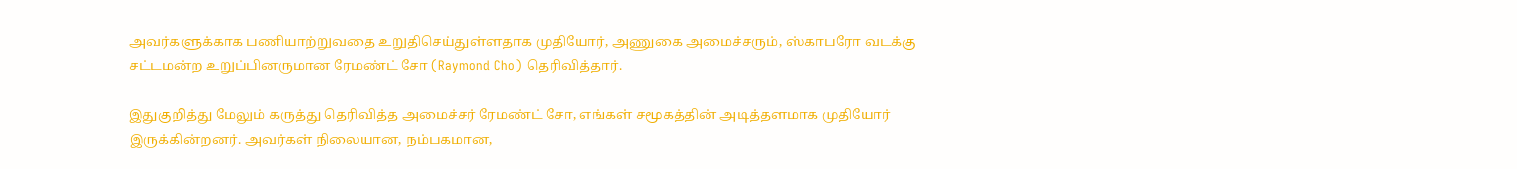அவர்களுக்காக பணியாற்றுவதை உறுதிசெய்துள்ளதாக முதியோர், அணுகை அமைச்சரும், ஸ்காபரோ வடக்கு சட்டமன்ற உறுப்பினருமான ரேமண்ட் சோ (Raymond Cho) தெரிவித்தார்.

இதுகுறித்து மேலும் கருத்து தெரிவித்த அமைச்சர் ரேமண்ட் சோ, எங்கள் சமூகத்தின் அடித்தளமாக முதியோர் இருக்கின்றனர். அவர்கள் நிலையான, நம்பகமான,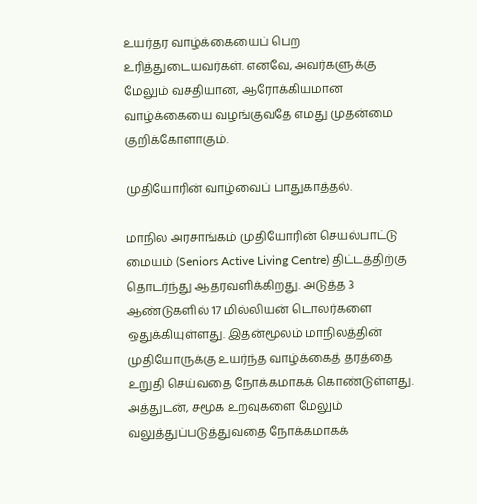உயர்தர வாழ்க்கையைப் பெற உரித்துடையவர்கள். எனவே, அவர்களுக்கு மேலும் வசதியான, ஆரோக்கியமான வாழ்க்கையை வழங்குவதே எமது முதன்மை குறிக்கோளாகும்.

முதியோரின் வாழ்வைப் பாதுகாத்தல்.

மாநில அரசாங்கம் முதியோரின் செயல்பாட்டு மையம் (Seniors Active Living Centre) திட்டத்திற்கு தொடர்ந்து ஆதரவளிக்கிறது. அடுத்த 3 ஆண்டுகளில் 17 மில்லியன் டொலர்களை ஒதுக்கியுள்ளது. இதன்மூலம் மாநிலத்தின் முதியோருக்கு உயர்ந்த வாழ்க்கைத் தரத்தை உறுதி செய்வதை நோக்கமாகக் கொண்டுள்ளது. அத்துடன், சமூக உறவுகளை மேலும் வலுத்துப்படுத்துவதை நோக்கமாகக்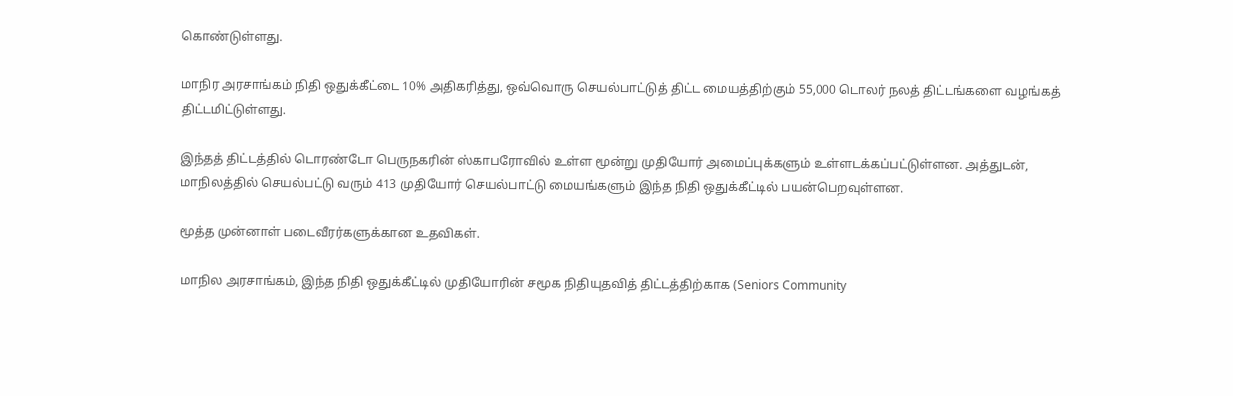கொண்டுள்ளது.

மாநிர அரசாங்கம் நிதி ஒதுக்கீட்டை 10% அதிகரித்து, ஒவ்வொரு செயல்பாட்டுத் திட்ட மையத்திற்கும் 55,000 டொலர் நலத் திட்டங்களை வழங்கத் திட்டமிட்டுள்ளது.

இந்தத் திட்டத்தில் டொரண்டோ பெருநகரின் ஸ்காபரோவில் உள்ள மூன்று முதியோர் அமைப்புக்களும் உள்ளடக்கப்பட்டுள்ளன. அத்துடன், மாநிலத்தில் செயல்பட்டு வரும் 413 முதியோர் செயல்பாட்டு மையங்களும் இந்த நிதி ஒதுக்கீட்டில் பயன்பெறவுள்ளன.

மூத்த முன்னாள் படைவீரர்களுக்கான உதவிகள்.

மாநில அரசாங்கம், இந்த நிதி ஒதுக்கீட்டில் முதியோரின் சமூக நிதியுதவித் திட்டத்திற்காக (Seniors Community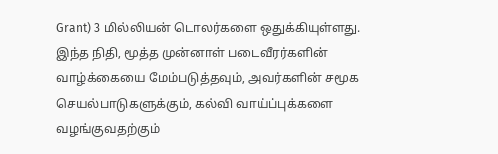Grant) 3 மில்லியன் டொலர்களை ஒதுக்கியுள்ளது. இந்த நிதி, மூத்த முன்னாள் படைவீரர்களின் வாழ்க்கையை மேம்படுத்தவும், அவர்களின் சமூக செயல்பாடுகளுக்கும், கல்வி வாய்ப்புக்களை வழங்குவதற்கும்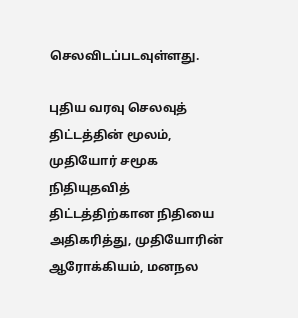செலவிடப்படவுள்ளது.

புதிய வரவு செலவுத் திட்டத்தின் மூலம், முதியோர் சமூக நிதியுதவித் திட்டத்திற்கான நிதியை அதிகரித்து, முதியோரின் ஆரோக்கியம், மனநல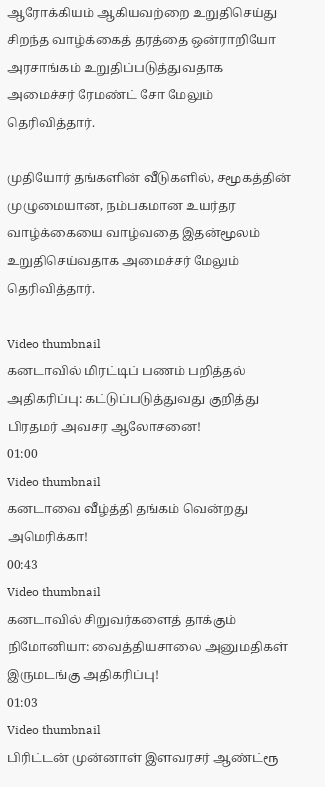ஆரோக்கியம் ஆகியவற்றை உறுதிசெய்து சிறந்த வாழ்க்கைத் தரத்தை ஒன்ராறியோ அரசாங்கம் உறுதிப்படுத்துவதாக அமைச்சர் ரேமண்ட் சோ மேலும் தெரிவித்தார்.

முதியோர் தங்களின் வீடுகளில், சமூகத்தின் முழுமையான, நம்பகமான உயர்தர வாழ்க்கையை வாழ்வதை இதன்மூலம் உறுதிசெய்வதாக அமைச்சர் மேலும் தெரிவித்தார்.

Video thumbnail
கனடாவில் மிரட்டிப் பணம் பறித்தல் அதிகரிப்பு: கட்டுப்படுத்துவது குறித்து பிரதமர் அவசர ஆலோசனை!
01:00
Video thumbnail
கனடாவை வீழ்த்தி தங்கம் வென்றது அமெரிக்கா!
00:43
Video thumbnail
கனடாவில் சிறுவர்களைத் தாக்கும் நிமோனியா: வைத்தியசாலை அனுமதிகள் இருமடங்கு அதிகரிப்பு!
01:03
Video thumbnail
பிரிட்டன் முன்னாள் இளவரசர் ஆண்ட்ரூ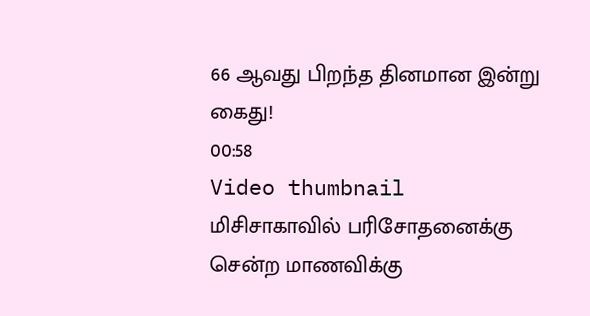66 ஆவது பிறந்த தினமான இன்று கைது!
00:58
Video thumbnail
மிசிசாகாவில் பரிசோதனைக்கு சென்ற மாணவிக்கு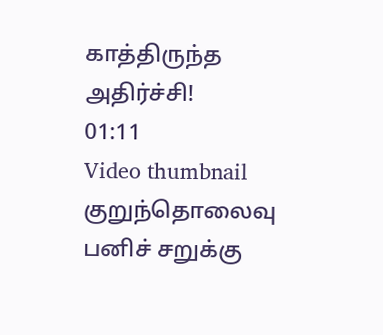காத்திருந்த அதிர்ச்சி!
01:11
Video thumbnail
குறுந்தொலைவு பனிச் சறுக்கு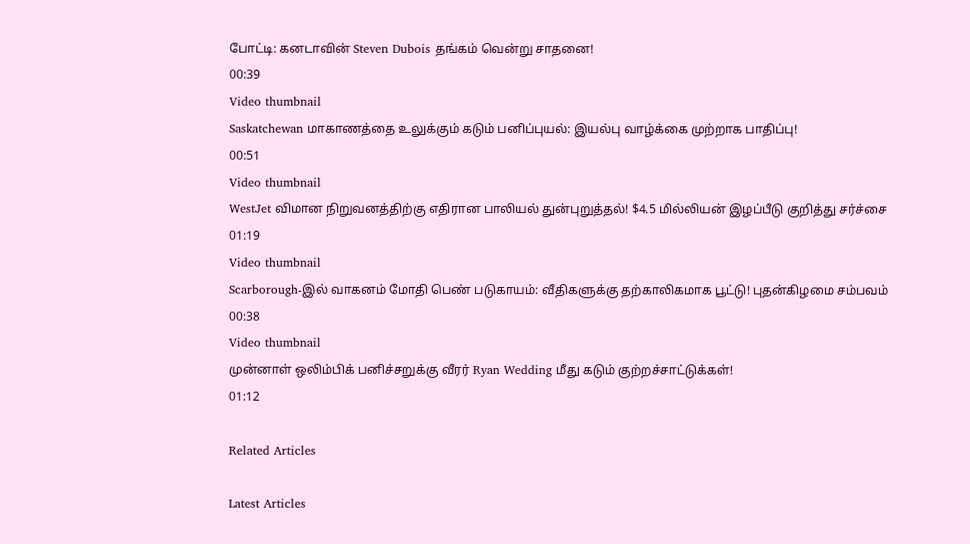போட்டி: கனடாவின் Steven Dubois தங்கம் வென்று சாதனை!
00:39
Video thumbnail
Saskatchewan மாகாணத்தை உலுக்கும் கடும் பனிப்புயல்: இயல்பு வாழ்க்கை முற்றாக பாதிப்பு!
00:51
Video thumbnail
WestJet விமான நிறுவனத்திற்கு எதிரான பாலியல் துன்புறுத்தல்! $4.5 மில்லியன் இழப்பீடு குறித்து சர்ச்சை
01:19
Video thumbnail
Scarborough-இல் வாகனம் மோதி பெண் படுகாயம்: வீதிகளுக்கு தற்காலிகமாக பூட்டு! புதன்கிழமை சம்பவம்
00:38
Video thumbnail
முன்னாள் ஒலிம்பிக் பனிச்சறுக்கு வீரர் Ryan Wedding மீது கடும் குற்றச்சாட்டுக்கள்!
01:12

Related Articles

Latest Articles